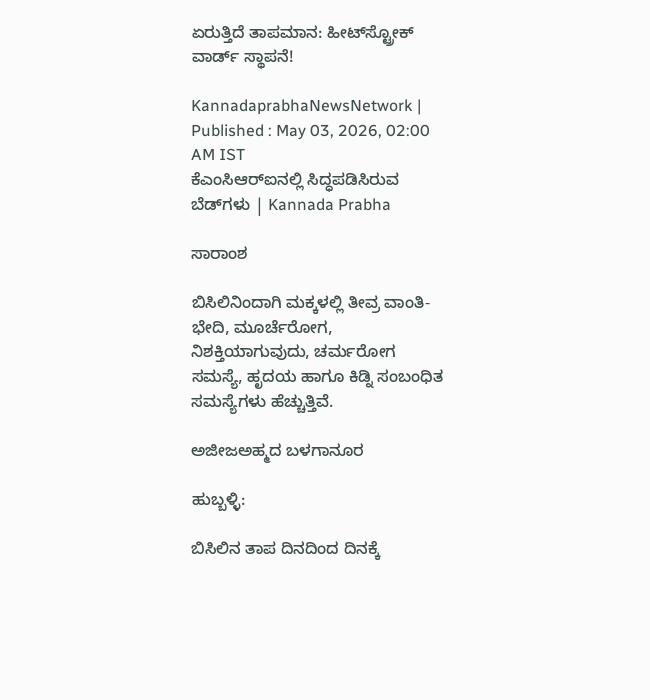ಏರುತ್ತಿದೆ ತಾಪಮಾನ: ಹೀಟ್‌ಸ್ಟ್ರೋಕ್‌ ವಾರ್ಡ್‌ ಸ್ಥಾಪನೆ!

KannadaprabhaNewsNetwork |
Published : May 03, 2026, 02:00 AM IST
ಕೆಎಂಸಿಆರ್‌ಐನಲ್ಲಿ ಸಿದ್ಧಪಡಿಸಿರುವ ಬೆಡ್‌ಗಳು | Kannada Prabha

ಸಾರಾಂಶ

ಬಿಸಿಲಿನಿಂದಾಗಿ ಮಕ್ಕಳಲ್ಲಿ ತೀವ್ರ ವಾಂತಿ-ಭೇದಿ, ಮೂರ್ಚೆರೋಗ, ನಿಶಕ್ತಿಯಾಗುವುದು, ಚರ್ಮರೋಗ ಸಮಸ್ಯೆ, ಹೃದಯ ಹಾಗೂ ಕಿಡ್ನಿ ಸಂಬಂಧಿತ ಸಮಸ್ಯೆಗಳು ಹೆಚ್ಚುತ್ತಿವೆ.

ಅಜೀಜಅಹ್ಮದ ಬಳಗಾನೂರ

ಹುಬ್ಬಳ್ಳಿ:

ಬಿಸಿಲಿನ ತಾಪ ದಿನದಿಂದ ದಿನಕ್ಕೆ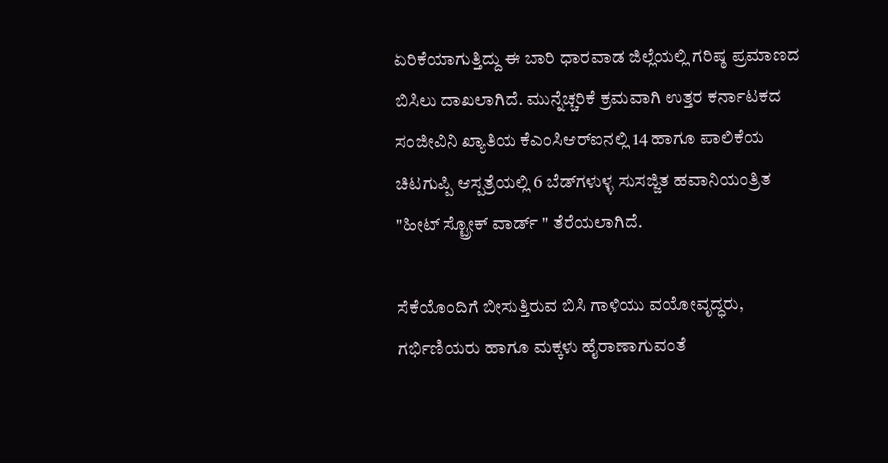ಏರಿಕೆಯಾಗುತ್ತಿದ್ದು ಈ ಬಾರಿ ಧಾರವಾಡ ಜಿಲ್ಲೆಯಲ್ಲಿ ಗರಿಷ್ಠ ಪ್ರಮಾಣದ ಬಿಸಿಲು ದಾಖಲಾಗಿದೆ. ಮುನ್ನೆಚ್ಚರಿಕೆ ಕ್ರಮವಾಗಿ ಉತ್ತರ ಕರ್ನಾಟಕದ ಸಂಜೀವಿನಿ ಖ್ಯಾತಿಯ ಕೆಎಂಸಿಆರ್‌ಐನಲ್ಲಿ 14 ಹಾಗೂ ಪಾಲಿಕೆಯ ಚಿಟಗುಪ್ಪಿ ಆಸ್ಪತ್ರೆಯಲ್ಲಿ 6 ಬೆಡ್‌ಗಳುಳ್ಳ ಸುಸಜ್ಜಿತ ಹವಾನಿಯಂತ್ರಿತ "ಹೀಟ್‌ ಸ್ಟ್ರೋಕ್‌ ವಾರ್ಡ್‌ " ತೆರೆಯಲಾಗಿದೆ.

ಸೆಕೆಯೊಂದಿಗೆ ಬೀಸುತ್ತಿರುವ ಬಿಸಿ ಗಾಳಿಯು ವಯೋವೃದ್ಧರು, ಗರ್ಭಿಣಿಯರು ಹಾಗೂ ಮಕ್ಕಳು ಹೈರಾಣಾಗುವಂತೆ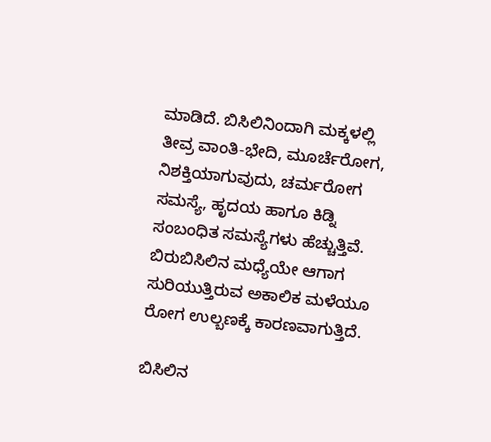ಮಾಡಿದೆ. ಬಿಸಿಲಿನಿಂದಾಗಿ ಮಕ್ಕಳಲ್ಲಿ ತೀವ್ರ ವಾಂತಿ-ಭೇದಿ, ಮೂರ್ಚೆರೋಗ, ನಿಶಕ್ತಿಯಾಗುವುದು, ಚರ್ಮರೋಗ ಸಮಸ್ಯೆ, ಹೃದಯ ಹಾಗೂ ಕಿಡ್ನಿ ಸಂಬಂಧಿತ ಸಮಸ್ಯೆಗಳು ಹೆಚ್ಚುತ್ತಿವೆ. ಬಿರುಬಿಸಿಲಿನ ಮಧ್ಯೆಯೇ ಆಗಾಗ ಸುರಿಯುತ್ತಿರುವ ಅಕಾಲಿಕ ಮಳೆಯೂ ರೋಗ ಉಲ್ಬಣಕ್ಕೆ ಕಾರಣವಾಗುತ್ತಿದೆ.

ಬಿಸಿಲಿನ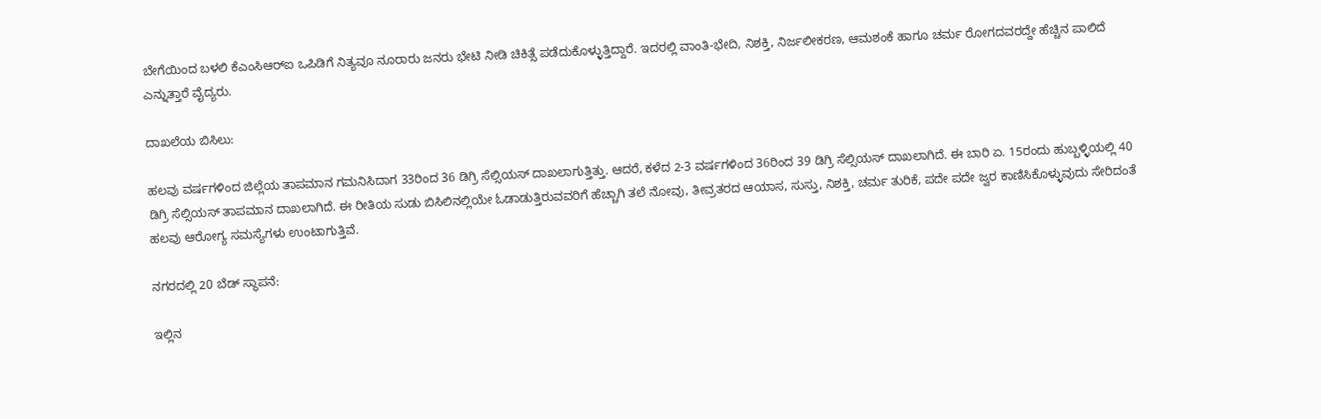ಬೇಗೆಯಿಂದ ಬಳಲಿ ಕೆಎಂಸಿಆರ್‌ಐ ಒಪಿಡಿಗೆ ನಿತ್ಯವೂ ನೂರಾರು ಜನರು ಭೇಟಿ ನೀಡಿ ಚಿಕಿತ್ಸೆ ಪಡೆದುಕೊಳ್ಳುತ್ತಿದ್ದಾರೆ. ಇದರಲ್ಲಿ ವಾಂತಿ-ಭೇದಿ, ನಿಶಕ್ತಿ, ನಿರ್ಜಲೀಕರಣ, ಆಮಶಂಕೆ ಹಾಗೂ ಚರ್ಮ ರೋಗದವರದ್ದೇ ಹೆಚ್ಚಿನ ಪಾಲಿದೆ ಎನ್ನುತ್ತಾರೆ ವೈದ್ಯರು.

ದಾಖಲೆಯ ಬಿಸಿಲು:

ಹಲವು ವರ್ಷಗಳಿಂದ ಜಿಲ್ಲೆಯ ತಾಪಮಾನ ಗಮನಿಸಿದಾಗ 33ರಿಂದ 36 ಡಿಗ್ರಿ ಸೆಲ್ಸಿಯಸ್ ದಾಖಲಾಗುತ್ತಿತ್ತು. ಆದರೆ, ಕಳೆದ 2-3 ವರ್ಷಗಳಿಂದ 36ರಿಂದ 39 ಡಿಗ್ರಿ ಸೆಲ್ಸಿಯಸ್‌ ದಾಖಲಾಗಿದೆ. ಈ ಬಾರಿ ಏ. 15ರಂದು ಹುಬ್ಬಳ್ಳಿಯಲ್ಲಿ 40 ಡಿಗ್ರಿ ಸೆಲ್ಸಿಯಸ್‌ ತಾಪಮಾನ ದಾಖಲಾಗಿದೆ. ಈ ರೀತಿಯ ಸುಡು ಬಿಸಿಲಿನಲ್ಲಿಯೇ ಓಡಾಡುತ್ತಿರುವವರಿಗೆ ಹೆಚ್ಚಾಗಿ ತಲೆ ನೋವು, ತೀವ್ರತರದ ಆಯಾಸ, ಸುಸ್ತು, ನಿಶಕ್ತಿ, ಚರ್ಮ ತುರಿಕೆ, ಪದೇ ಪದೇ ಜ್ವರ ಕಾಣಿಸಿಕೊಳ್ಳುವುದು ಸೇರಿದಂತೆ ಹಲವು ಆರೋಗ್ಯ ಸಮಸ್ಯೆಗಳು ಉಂಟಾಗುತ್ತಿವೆ.

ನಗರದಲ್ಲಿ 20 ಬೆಡ್‌ ಸ್ಥಾಪನೆ:

ಇಲ್ಲಿನ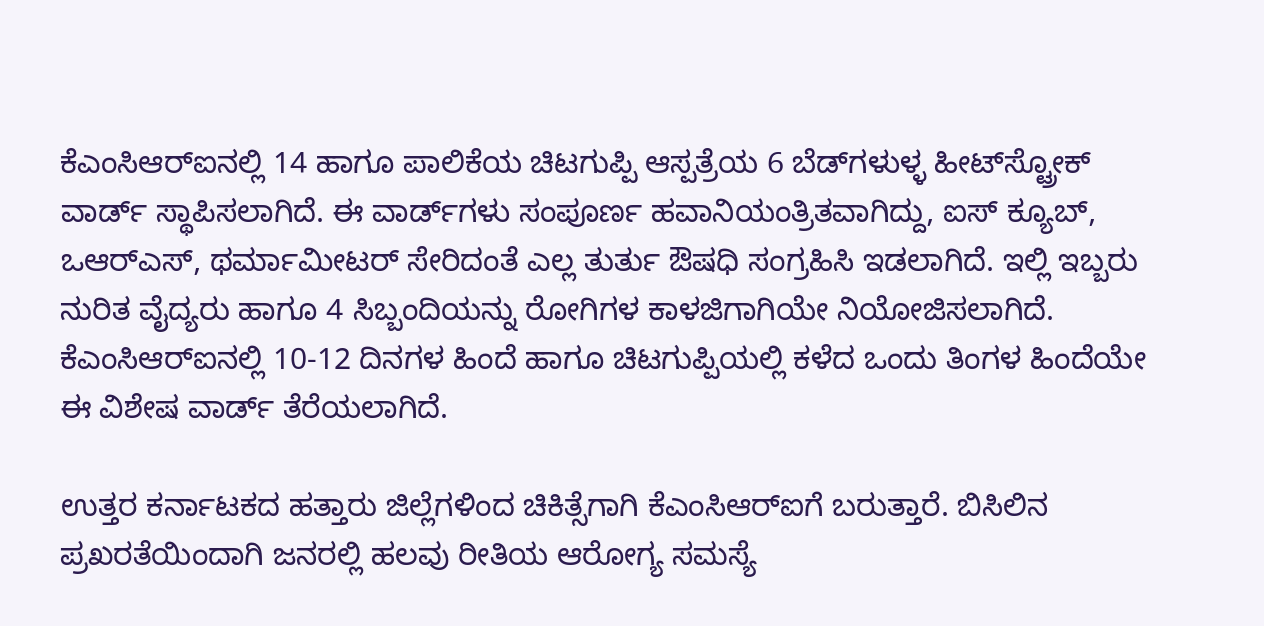ಕೆಎಂಸಿಆರ್‌ಐನಲ್ಲಿ 14 ಹಾಗೂ ಪಾಲಿಕೆಯ ಚಿಟಗುಪ್ಪಿ ಆಸ್ಪತ್ರೆಯ 6 ಬೆಡ್‌ಗಳುಳ್ಳ ಹೀಟ್‌ಸ್ಟ್ರೋಕ್‌ ವಾರ್ಡ್‌ ಸ್ಥಾಪಿಸಲಾಗಿದೆ. ಈ ವಾರ್ಡ್‌ಗಳು ಸಂಪೂರ್ಣ ಹವಾನಿಯಂತ್ರಿತವಾಗಿದ್ದು, ಐಸ್ ಕ್ಯೂಬ್, ಒಆರ್‌ಎಸ್, ಥರ್ಮಾಮೀಟರ್ ಸೇರಿದಂತೆ ಎಲ್ಲ ತುರ್ತು ಔಷಧಿ ಸಂಗ್ರಹಿಸಿ ಇಡಲಾಗಿದೆ. ಇಲ್ಲಿ ಇಬ್ಬರು ನುರಿತ ವೈದ್ಯರು ಹಾಗೂ 4 ಸಿಬ್ಬಂದಿಯನ್ನು ರೋಗಿಗಳ ಕಾಳಜಿಗಾಗಿಯೇ ನಿಯೋಜಿಸಲಾಗಿದೆ. ಕೆಎಂಸಿಆರ್‌ಐನಲ್ಲಿ 10-12 ದಿನಗಳ ಹಿಂದೆ ಹಾಗೂ ಚಿಟಗುಪ್ಪಿಯಲ್ಲಿ ಕಳೆದ ಒಂದು ತಿಂಗಳ ಹಿಂದೆಯೇ ಈ ವಿಶೇಷ ವಾರ್ಡ್‌ ತೆರೆಯಲಾಗಿದೆ.

ಉತ್ತರ ಕರ್ನಾಟಕದ ಹತ್ತಾರು ಜಿಲ್ಲೆಗಳಿಂದ ಚಿಕಿತ್ಸೆಗಾಗಿ ಕೆಎಂಸಿಆರ್‌ಐಗೆ ಬರುತ್ತಾರೆ. ಬಿಸಿಲಿನ ಪ್ರಖರತೆಯಿಂದಾಗಿ ಜನರಲ್ಲಿ ಹಲವು ರೀತಿಯ ಆರೋಗ್ಯ ಸಮಸ್ಯೆ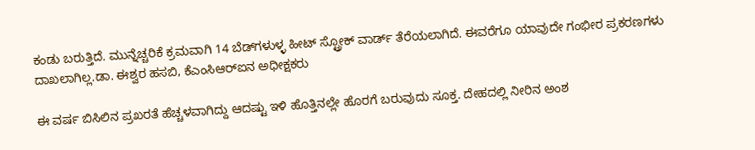ಕಂಡು ಬರುತ್ತಿದೆ. ಮುನ್ನೆಚ್ಚರಿಕೆ ಕ್ರಮವಾಗಿ 14 ಬೆಡ್‌ಗಳುಳ್ಳ ಹೀಟ್ ಸ್ಟ್ರೋಕ್‌ ವಾರ್ಡ್ ತೆರೆಯಲಾಗಿದೆ. ಈವರೆಗೂ ಯಾವುದೇ ಗಂಭೀರ ಪ್ರಕರಣಗಳು ದಾಖಲಾಗಿಲ್ಲ.ಡಾ. ಈಶ್ವರ ಹಸಬಿ, ಕೆಎಂಸಿಆರ್‌ಐನ ಅಧೀಕ್ಷಕರು

ಈ ವರ್ಷ ಬಿಸಿಲಿನ ಪ್ರಖರತೆ ಹೆಚ್ಚಳವಾಗಿದ್ದು ಆದಷ್ಟು ಇಳಿ ಹೊತ್ತಿನಲ್ಲೇ ಹೊರಗೆ ಬರುವುದು ಸೂಕ್ತ. ದೇಹದಲ್ಲಿ ನೀರಿನ ಅಂಶ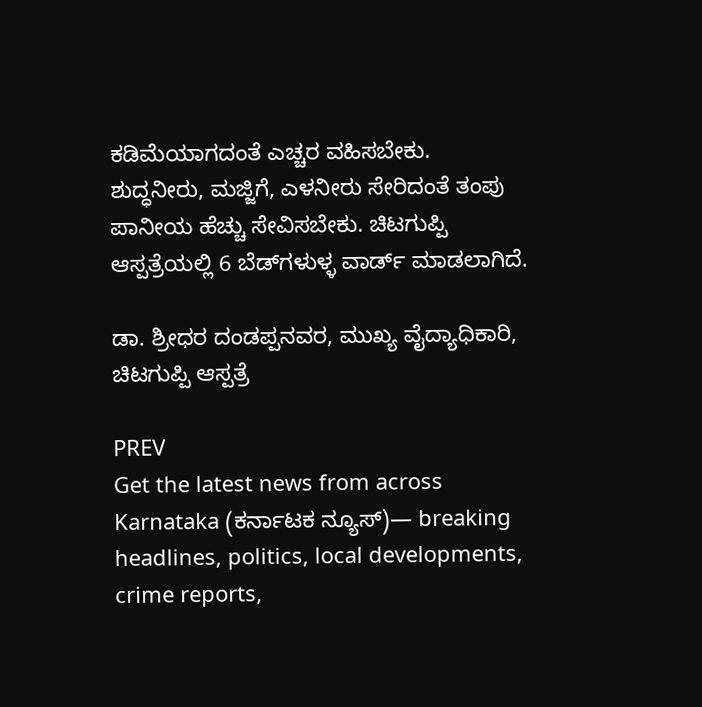ಕಡಿಮೆಯಾಗದಂತೆ ಎಚ್ಚರ ವಹಿಸಬೇಕು. ಶುದ್ಧನೀರು, ಮಜ್ಜಿಗೆ, ಎಳನೀರು ಸೇರಿದಂತೆ ತಂಪು ಪಾನೀಯ ಹೆಚ್ಚು ಸೇವಿಸಬೇಕು. ಚಿಟಗುಪ್ಪಿ ಆಸ್ಪತ್ರೆಯಲ್ಲಿ 6 ಬೆಡ್‌ಗಳುಳ್ಳ ವಾರ್ಡ್‌ ಮಾಡಲಾಗಿದೆ.

ಡಾ. ಶ್ರೀಧರ ದಂಡಪ್ಪನವರ, ಮುಖ್ಯ ವೈದ್ಯಾಧಿಕಾರಿ, ಚಿಟಗುಪ್ಪಿ ಆಸ್ಪತ್ರೆ

PREV
Get the latest news from across Karnataka (ಕರ್ನಾಟಕ ನ್ಯೂಸ್)— breaking headlines, politics, local developments, crime reports,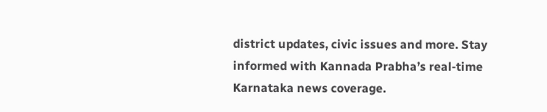district updates, civic issues and more. Stay informed with Kannada Prabha’s real‑time Karnataka news coverage.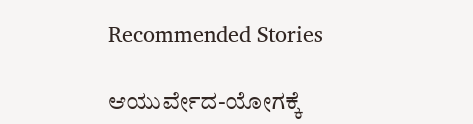Recommended Stories

ಆಯುರ್ವೇದ-ಯೋಗಕ್ಕೆ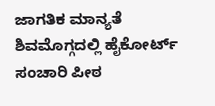ಜಾಗತಿಕ ಮಾನ್ಯತೆ
ಶಿವಮೊಗ್ಗದಲ್ಲಿ ಹೈಕೋರ್ಟ್ ಸಂಚಾರಿ ಪೀಠ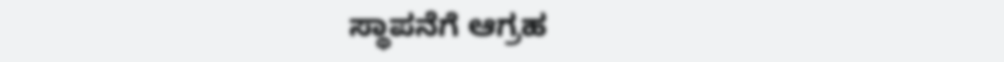ಸ್ಥಾಪನೆಗೆ ಆಗ್ರಹ